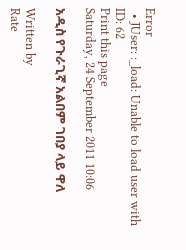Error
  • JUser: :_load: Unable to load user with ID: 62
Print this page
Saturday, 24 September 2011 10:06

አዲስ የጉራጊኛ አልበም ገበያ ላይ ዋለ

Written by
Rate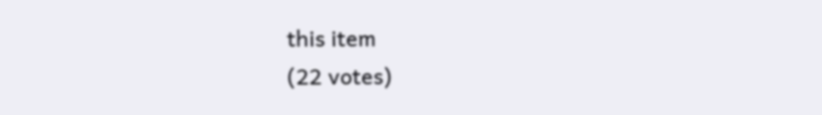this item
(22 votes)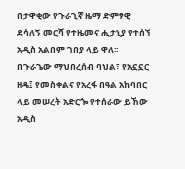በታዋቂው የጉራጊኛ ዜማ ድምፃዊ ደሳለኝ መርሻ የተዜመና ሒታኒያ የተሰኘ አዲስ አልበም ገበያ ላይ ዋለ፡፡
በጉራጌው ማህበረሰብ ባህል፣ የአኗኗር ዘዴ፤ የመስቀልና የአረፋ በዓል አከባበር ላይ መሠረት አድርጐ የተሰራው ይኸው አዲስ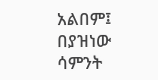አልበም፤ በያዝነው ሳምንት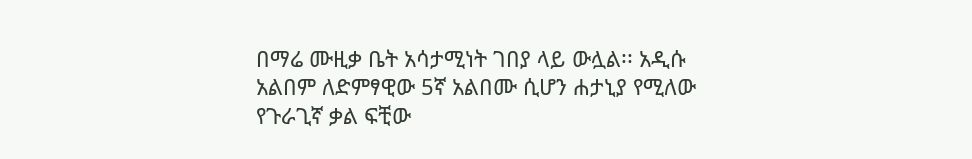በማሬ ሙዚቃ ቤት አሳታሚነት ገበያ ላይ ውሏል፡፡ አዲሱ አልበም ለድምፃዊው 5ኛ አልበሙ ሲሆን ሐታኒያ የሚለው የጉራጊኛ ቃል ፍቺው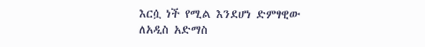እርሷ ነች የሚል እንደሆነ ድምፃዊው ለአዲስ አድማስ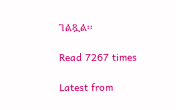ገልጿል፡፡

Read 7267 times

Latest from